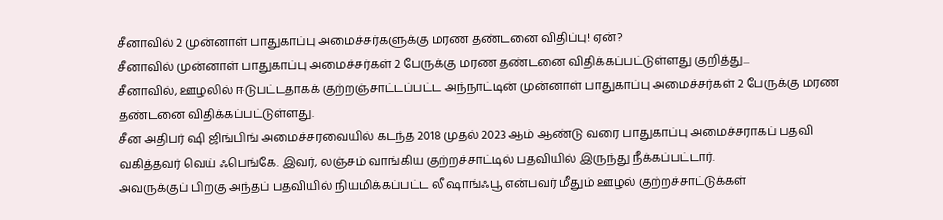சீனாவில் 2 முன்னாள் பாதுகாப்பு அமைச்சர்களுக்கு மரண தண்டனை விதிப்பு! ஏன்?
சீனாவில் முன்னாள் பாதுகாப்பு அமைச்சர்கள் 2 பேருக்கு மரண தண்டனை விதிக்கப்பட்டுள்ளது குறித்து...
சீனாவில், ஊழலில் ஈடுபட்டதாகக் குற்றஞ்சாட்டப்பட்ட அந்நாட்டின் முன்னாள் பாதுகாப்பு அமைச்சர்கள் 2 பேருக்கு மரண தண்டனை விதிக்கப்பட்டுள்ளது.
சீன அதிபர் ஷி ஜிங்பிங் அமைச்சரவையில் கடந்த 2018 முதல் 2023 ஆம் ஆண்டு வரை பாதுகாப்பு அமைச்சராகப் பதவி வகித்தவர் வெய் ஃபெங்கே. இவர், லஞ்சம் வாங்கிய குற்றச்சாட்டில் பதவியில் இருந்து நீக்கப்பட்டார்.
அவருக்குப் பிறகு அந்தப் பதவியில் நியமிக்கப்பட்ட லீ ஷாங்ஃபூ என்பவர் மீதும் ஊழல் குற்றச்சாட்டுக்கள்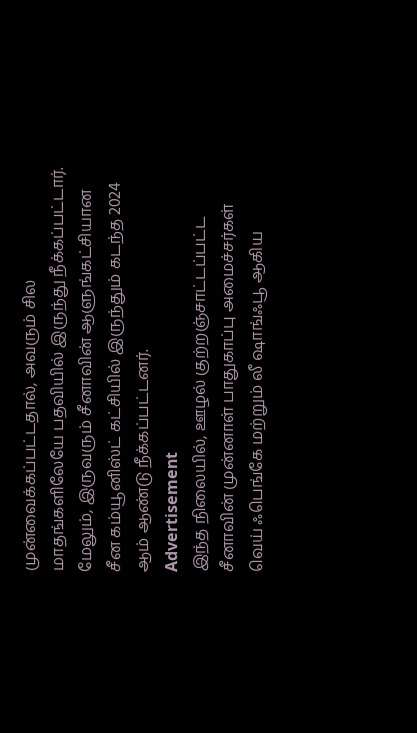முன்வைக்கப்பட்டதால், அவரும் சில மாதங்களிலேயே பதவியில் இருந்து நீக்கப்பட்டார். மேலும், இருவரும் சீனாவின் ஆளுங்கட்சியான சீன கம்யூனிஸ்ட் கட்சியில் இருந்தும் கடந்த 2024 ஆம் ஆண்டு நீக்கப்பட்டனர்.
Advertisement
இந்த நிலையில், ஊழல் குற்றஞ்சாட்டப்பட்ட சீனாவின் முன்னாள் பாதுகாப்பு அமைச்சர்கள் வெய் ஃபெங்கே மற்றும் லீ ஷாங்ஃபூ ஆகிய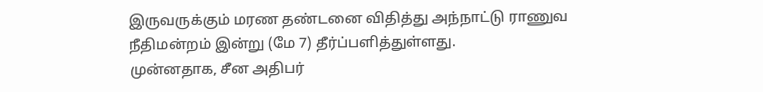இருவருக்கும் மரண தண்டனை விதித்து அந்நாட்டு ராணுவ நீதிமன்றம் இன்று (மே 7) தீர்ப்பளித்துள்ளது.
முன்னதாக, சீன அதிபர்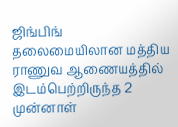ஜிங்பிங் தலைமையிலான மத்திய ராணுவ ஆணையத்தில் இடம்பெற்றிருந்த 2 முன்னாள்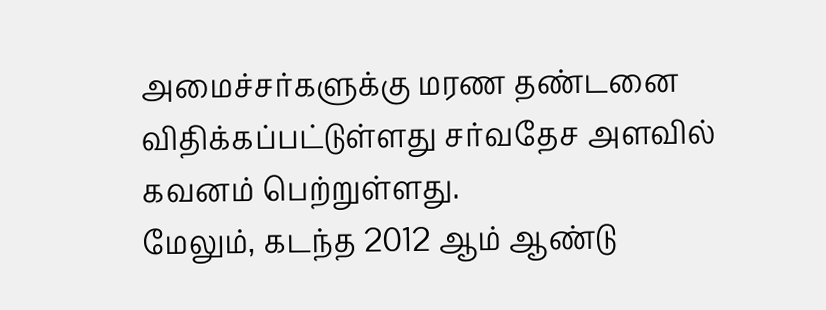அமைச்சர்களுக்கு மரண தண்டனை விதிக்கப்பட்டுள்ளது சர்வதேச அளவில் கவனம் பெற்றுள்ளது.
மேலும், கடந்த 2012 ஆம் ஆண்டு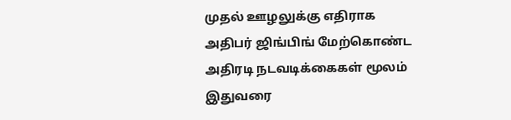முதல் ஊழலுக்கு எதிராக அதிபர் ஜிங்பிங் மேற்கொண்ட அதிரடி நடவடிக்கைகள் மூலம் இதுவரை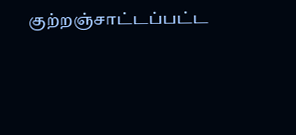குற்றஞ்சாட்டப்பட்ட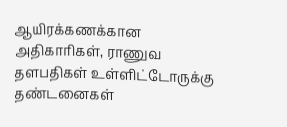ஆயிரக்கணக்கான அதிகாரிகள், ராணுவ தளபதிகள் உள்ளிட்டோருக்கு தண்டனைகள்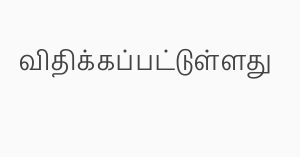விதிக்கப்பட்டுள்ளது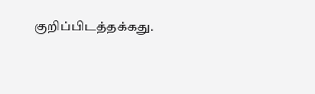குறிப்பிடத்தக்கது.